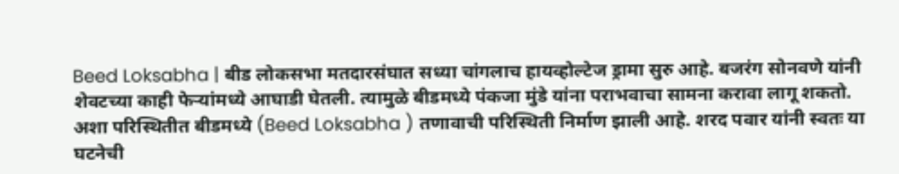Beed Loksabha | बीड लोकसभा मतदारसंघात सध्या चांगलाच हायव्होल्टेज ड्रामा सुरु आहे. बजरंग सोनवणे यांनी शेवटच्या काही फेऱ्यांमध्ये आघाडी घेतली. त्यामुळे बीडमध्ये पंकजा मुंडे यांना पराभवाचा सामना करावा लागू शकतो. अशा परिस्थितीत बीडमध्ये (Beed Loksabha ) तणावाची परिस्थिती निर्माण झाली आहे. शरद पवार यांनी स्वतः या घटनेची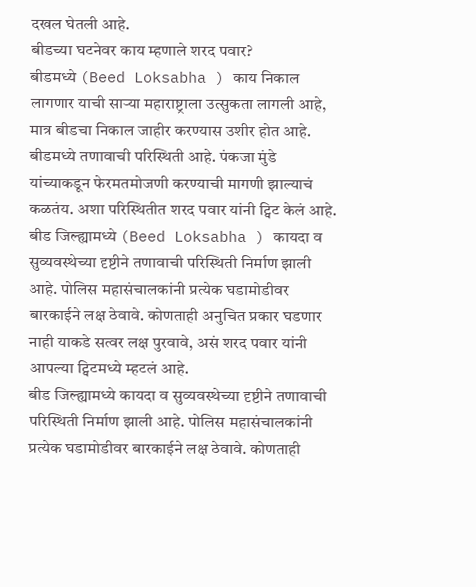दखल घेतली आहे.
बीडच्या घटनेवर काय म्हणाले शरद पवार?
बीडमध्ये (Beed Loksabha ) काय निकाल लागणार याची साऱ्या महाराष्ट्राला उत्सुकता लागली आहे, मात्र बीडचा निकाल जाहीर करण्यास उशीर होत आहे. बीडमध्ये तणावाची परिस्थिती आहे. पंकजा मुंडे यांच्याकडून फेरमतमोजणी करण्याची मागणी झाल्याचं कळतंय. अशा परिस्थितीत शरद पवार यांनी ट्विट केलं आहे.
बीड जिल्ह्यामध्ये (Beed Loksabha ) कायदा व सुव्यवस्थेच्या दृष्टीने तणावाची परिस्थिती निर्माण झाली आहे. पोलिस महासंचालकांनी प्रत्येक घडामोडीवर बारकाईने लक्ष ठेवावे. कोणताही अनुचित प्रकार घडणार नाही याकडे सत्वर लक्ष पुरवावे, असं शरद पवार यांनी आपल्या ट्विटमध्ये म्हटलं आहे.
बीड जिल्ह्यामध्ये कायदा व सुव्यवस्थेच्या दृष्टीने तणावाची परिस्थिती निर्माण झाली आहे. पोलिस महासंचालकांनी प्रत्येक घडामोडीवर बारकाईने लक्ष ठेवावे. कोणताही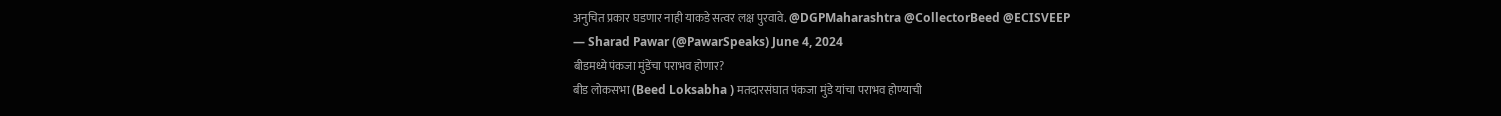अनुचित प्रकार घडणार नाही याकडे सत्वर लक्ष पुरवावे. @DGPMaharashtra @CollectorBeed @ECISVEEP
— Sharad Pawar (@PawarSpeaks) June 4, 2024
बीडमध्ये पंकजा मुंडेंचा पराभव होणार?
बीड लोकसभा (Beed Loksabha ) मतदारसंघात पंकजा मुंडे यांचा पराभव होण्याची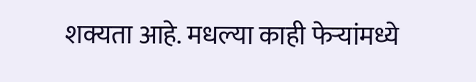शक्यता आहे. मधल्या काही फेऱ्यांमध्ये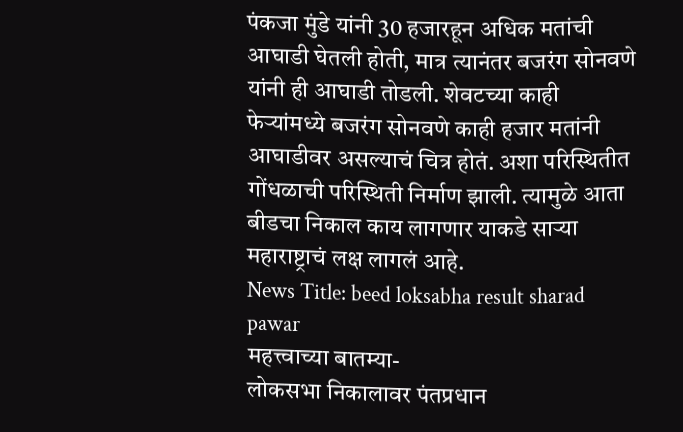पंकजा मुंडे यांनी 30 हजारहून अधिक मतांची आघाडी घेतली होती, मात्र त्यानंतर बजरंग सोनवणे यांनी ही आघाडी तोडली. शेवटच्या काही फेऱ्यांमध्ये बजरंग सोनवणे काही हजार मतांनी आघाडीवर असल्याचं चित्र होतं. अशा परिस्थितीत गोंधळाची परिस्थिती निर्माण झाली. त्यामुळे आता बीडचा निकाल काय लागणार याकडे साऱ्या महाराष्ट्राचं लक्ष लागलं आहे.
News Title: beed loksabha result sharad pawar
महत्त्वाच्या बातम्या-
लोकसभा निकालावर पंतप्रधान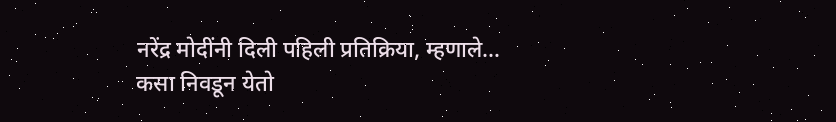नरेंद्र मोदींनी दिली पहिली प्रतिक्रिया, म्हणाले…
कसा निवडून येतो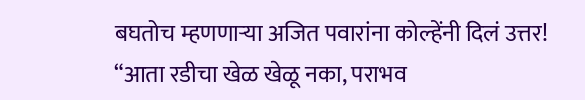बघतोच म्हणणाऱ्या अजित पवारांना कोल्हेंनी दिलं उत्तर!
“आता रडीचा खेळ खेळू नका, पराभव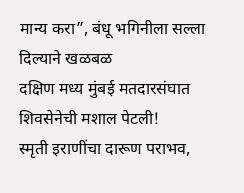मान्य करा”, बंधू भगिनीला सल्ला दिल्याने खळबळ
दक्षिण मध्य मुंबई मतदारसंघात शिवसेनेची मशाल पेटली!
स्मृती इराणींचा दारूण पराभव,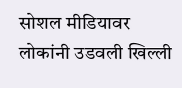सोशल मीडियावर लोकांनी उडवली खिल्ली